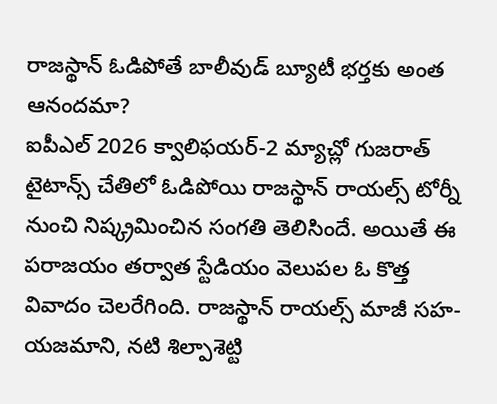రాజస్థాన్ ఓడిపోతే బాలీవుడ్ బ్యూటీ భర్తకు అంత ఆనందమా?
ఐపీఎల్ 2026 క్వాలిఫయర్-2 మ్యాచ్లో గుజరాత్ టైటాన్స్ చేతిలో ఓడిపోయి రాజస్థాన్ రాయల్స్ టోర్నీ నుంచి నిష్క్రమించిన సంగతి తెలిసిందే. అయితే ఈ పరాజయం తర్వాత స్టేడియం వెలుపల ఓ కొత్త వివాదం చెలరేగింది. రాజస్థాన్ రాయల్స్ మాజీ సహ-యజమాని, నటి శిల్పాశెట్టి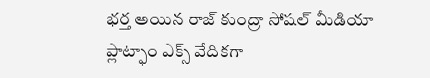భర్త అయిన రాజ్ కుంద్రా సోషల్ మీడియా ప్లాట్ఫాం ఎక్స్ వేదికగా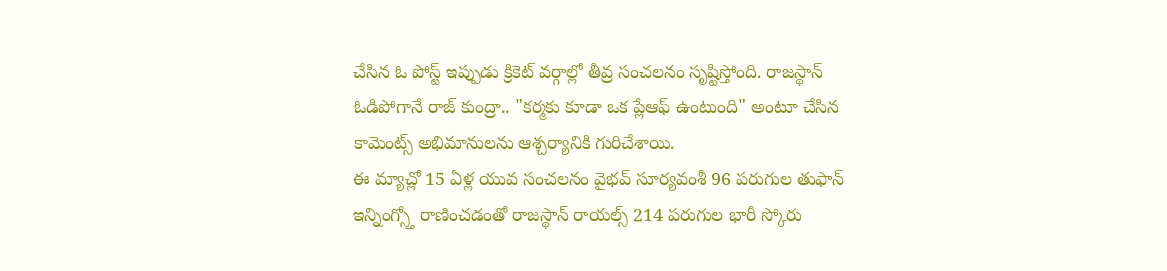చేసిన ఓ పోస్ట్ ఇప్పుడు క్రికెట్ వర్గాల్లో తీవ్ర సంచలనం సృష్టిస్తోంది. రాజస్థాన్ ఓడిపోగానే రాజ్ కుంద్రా.. "కర్మకు కూడా ఒక ప్లేఆఫ్ ఉంటుంది" అంటూ చేసిన కామెంట్స్ అభిమానులను ఆశ్చర్యానికి గురిచేశాయి.
ఈ మ్యాచ్లో 15 ఏళ్ల యువ సంచలనం వైభవ్ సూర్యవంశీ 96 పరుగుల తుఫాన్ ఇన్నింగ్స్తో రాణించడంతో రాజస్థాన్ రాయల్స్ 214 పరుగుల భారీ స్కోరు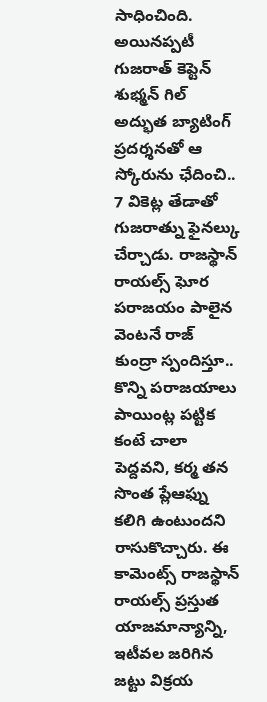సాధించింది. అయినప్పటీ గుజరాత్ కెప్టెన్ శుభ్మన్ గిల్ అద్భుత బ్యాటింగ్ ప్రదర్శనతో ఆ స్కోరును ఛేదించి.. 7 వికెట్ల తేడాతో గుజరాత్ను ఫైనల్కు చేర్చాడు. రాజస్థాన్ రాయల్స్ ఘోర పరాజయం పాలైన వెంటనే రాజ్ కుంద్రా స్పందిస్తూ.. కొన్ని పరాజయాలు పాయింట్ల పట్టిక కంటే చాలా పెద్దవని, కర్మ తన సొంత ప్లేఆఫ్ను కలిగి ఉంటుందని రాసుకొచ్చారు. ఈ కామెంట్స్ రాజస్థాన్ రాయల్స్ ప్రస్తుత యాజమాన్యాన్ని, ఇటీవల జరిగిన జట్టు విక్రయ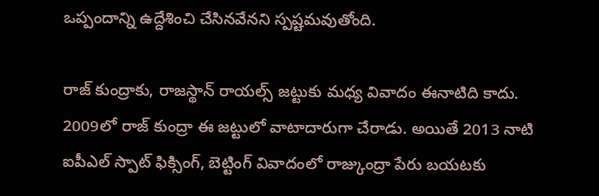ఒప్పందాన్ని ఉద్దేశించి చేసినవేనని స్పష్టమవుతోంది.

రాజ్ కుంద్రాకు, రాజస్థాన్ రాయల్స్ జట్టుకు మధ్య వివాదం ఈనాటిది కాదు. 2009లో రాజ్ కుంద్రా ఈ జట్టులో వాటాదారుగా చేరాడు. అయితే 2013 నాటి ఐపీఎల్ స్పాట్ ఫిక్సింగ్, బెట్టింగ్ వివాదంలో రాజ్కుంద్రా పేరు బయటకు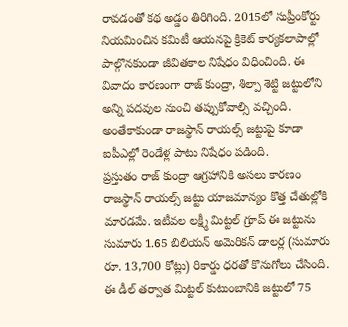రావడంతో కథ అడ్డం తిరిగింది. 2015లో సుప్రీంకోర్టు నియమించిన కమిటీ ఆయనపై క్రికెట్ కార్యకలాపాల్లో పాల్గొనకుండా జీవితకాల నిషేధం విధించింది. ఈ వివాదం కారణంగా రాజ్ కుంద్రా, శిల్పా శెట్టి జట్టులోని అన్ని పదవుల నుంచి తప్పుకోవాల్సి వచ్చింది. అంతేకాకుండా రాజస్థాన్ రాయల్స్ జట్టుపై కూడా ఐపీఎల్లో రెండేళ్ల పాటు నిషేధం పడింది.
ప్రస్తుతం రాజ్ కుంద్రా ఆగ్రహానికి అసలు కారణం రాజస్థాన్ రాయల్స్ జట్టు యాజమాన్యం కొత్త చేతుల్లోకి మారడమే. ఇటీవల లక్ష్మీ మిట్టల్ గ్రూప్ ఈ జట్టును సుమారు 1.65 బిలియన్ అమెరికన్ డాలర్ల (సుమారు రూ. 13,700 కోట్లు) రికార్డు ధరతో కొనుగోలు చేసింది. ఈ డీల్ తర్వాత మిట్టల్ కుటుంబానికి జట్టులో 75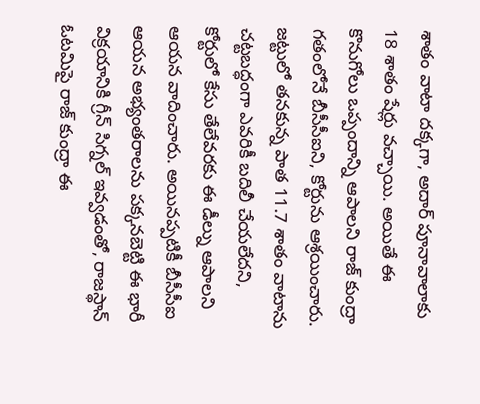శాతం వాటా దక్కగా, అదార్ పూనావాలాకు 18 శాతం షేర్లు వచ్చాయి. అయితే ఈ కొనుగోలు ఒప్పందాన్ని ఆపాలని రాజ్ కుంద్రా గతంలోనే బీసీసీఐని, కోర్టును ఆశ్రయించారు. జట్టులో తనకున్న పాత 11.7 శాతం వాటాను చట్టబద్ధంగా ఎవరికీ బదిలీ చేయలేదని, కోర్టులో కేసు తేలేవరకు ఈ డీల్ను ఆపాలని ఆయన వాదించారు. అయినప్పటికీ బీసీసీఐ ఆయన అభ్యంతరాలను పక్కనబెట్టి ఈ భారీ విక్రయానికి గ్రీన్ సిగ్నల్ ఇవ్వడంతో, రాజస్థాన్ ఓటమిపై రాజ్ కుంద్రా ఈ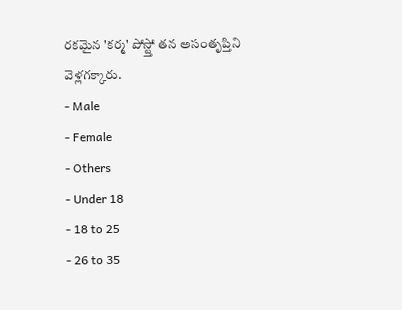రకమైన 'కర్మ' పోస్ట్తో తన అసంతృప్తిని వెళ్లగక్కారు.
- Male
- Female
- Others
- Under 18
- 18 to 25
- 26 to 35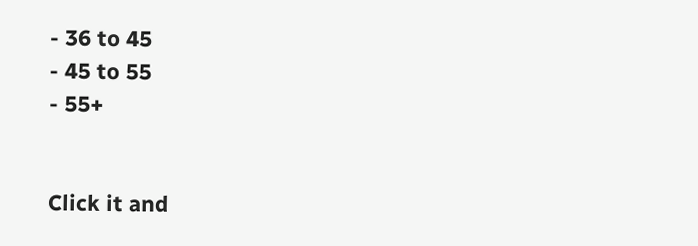- 36 to 45
- 45 to 55
- 55+


Click it and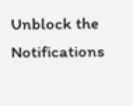Unblock the Notifications